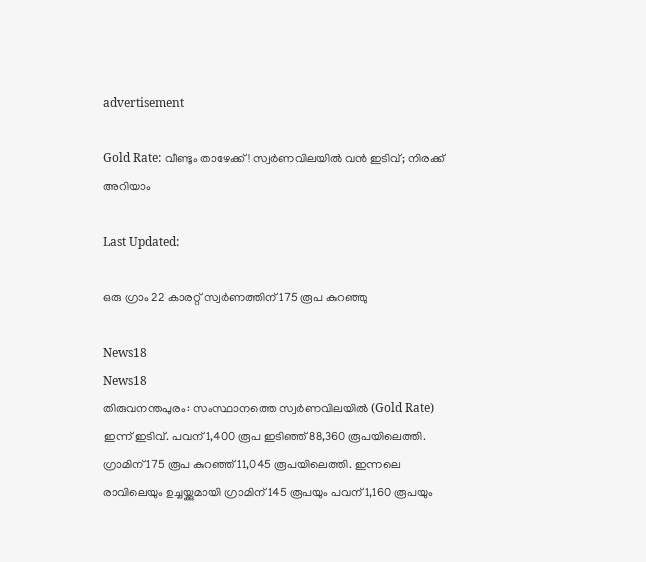advertisement

Gold Rate: വീണ്ടും താഴേക്ക്! സ്വർണവിലയിൽ വൻ ഇടിവ്; നിരക്ക് അറിയാം

Last Updated:

ഒരു ഗ്രാം 22 കാരറ്റ് സ്വർണത്തിന് 175 രൂപ കുറഞ്ഞു

News18
News18
തിരുവനന്തപുരം: സംസ്ഥാനത്തെ സ്വർണവിലയിൽ (Gold Rate) ഇന്ന് ഇടിവ്. പവന് 1,400 രൂപ ഇടിഞ്ഞ് 88,360 രൂപയിലെത്തി. ഗ്രാമിന് 175 രൂപ കുറഞ്ഞ് 11,045 രൂപയിലെത്തി. ഇന്നലെ രാവിലെയും ഉച്ചയ്ക്കുമായി ഗ്രാമിന് 145 രൂപയും പവന് 1,160 രൂപയും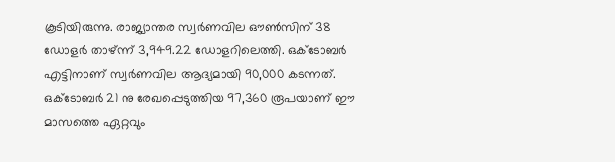കൂടിയിരുന്നു. രാജ്യാന്തര സ്വർണവില ഔൺസിന് 38 ഡോളർ താഴ്ന്ന് 3,949.22 ഡോളറിലെത്തി. ഒക്ടോബർ എട്ടിനാണ് സ്വര്‍ണവില ആദ്യമായി 90,000 കടന്നത്. ഒക്ടോബർ 21 നു രേഖപ്പെടുത്തിയ 97,360 രൂപയാണ് ഈ മാസത്തെ ഏറ്റവും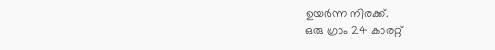ഉയർന്ന നിരക്ക്.
ഒരു ഗ്രാം 24 കാരറ്റ്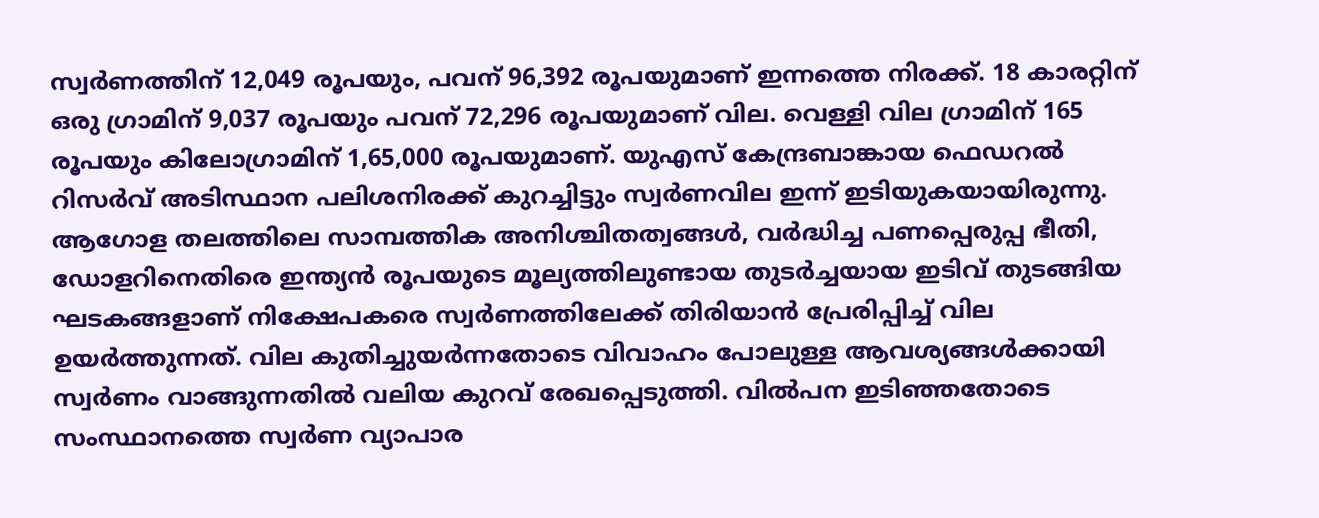സ്വർണത്തിന് 12,049 രൂപയും, പവന് 96,392 രൂപയുമാണ് ഇന്നത്തെ നിരക്ക്. 18 കാരറ്റിന് ഒരു ഗ്രാമിന് 9,037 രൂപയും പവന് 72,296 രൂപയുമാണ് വില. വെള്ളി വില ഗ്രാമിന് 165 രൂപയും കിലോഗ്രാമിന് 1,65,000 രൂപയുമാണ്. യുഎസ് കേന്ദ്രബാങ്കായ ഫെഡറൽ റിസർവ് അടിസ്ഥാന പലിശനിരക്ക് കുറച്ചിട്ടും സ്വർണവില ഇന്ന് ഇടിയുകയായിരുന്നു.
ആഗോള തലത്തിലെ സാമ്പത്തിക അനിശ്ചിതത്വങ്ങൾ, വർദ്ധിച്ച പണപ്പെരുപ്പ ഭീതി, ഡോളറിനെതിരെ ഇന്ത്യൻ രൂപയുടെ മൂല്യത്തിലുണ്ടായ തുടർച്ചയായ ഇടിവ് തുടങ്ങിയ ഘടകങ്ങളാണ് നിക്ഷേപകരെ സ്വർണത്തിലേക്ക് തിരിയാൻ പ്രേരിപ്പിച്ച് വില ഉയർത്തുന്നത്. വില കുതിച്ചുയർന്നതോടെ വിവാഹം പോലുള്ള ആവശ്യങ്ങൾക്കായി സ്വർണം വാങ്ങുന്നതിൽ വലിയ കുറവ് രേഖപ്പെടുത്തി. വിൽപന ഇടിഞ്ഞതോടെ സംസ്ഥാനത്തെ സ്വർണ വ്യാപാര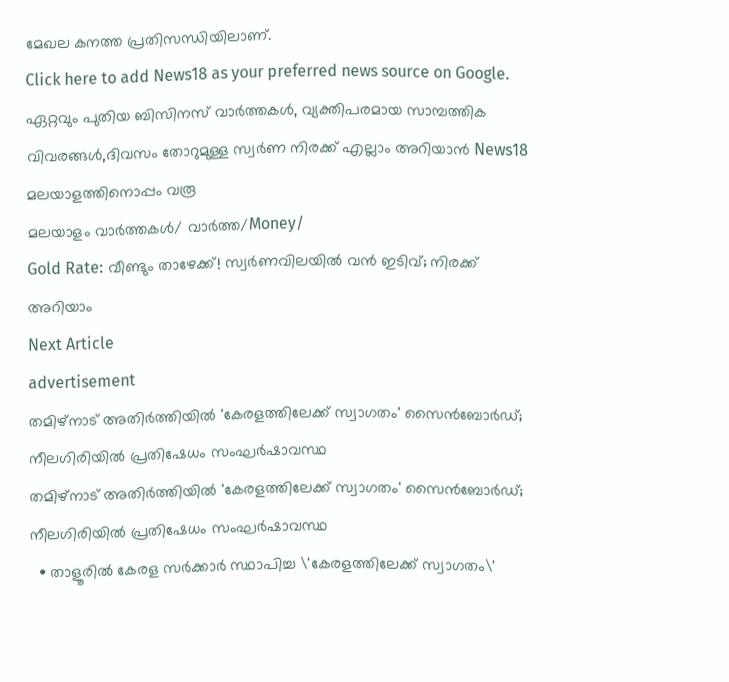മേഖല കനത്ത പ്രതിസന്ധിയിലാണ്.
Click here to add News18 as your preferred news source on Google.
ഏറ്റവും പുതിയ ബിസിനസ് വാർത്തകൾ, വ്യക്തിപരമായ സാമ്പത്തിക വിവരങ്ങൾ,ദിവസം തോറുമുള്ള സ്വർണ നിരക്ക് എല്ലാം അറിയാൻ News18 മലയാളത്തിനൊപ്പം വരൂ
മലയാളം വാർത്തകൾ/ വാർത്ത/Money/
Gold Rate: വീണ്ടും താഴേക്ക്! സ്വർണവിലയിൽ വൻ ഇടിവ്; നിരക്ക് അറിയാം
Next Article
advertisement
തമിഴ്നാട് അതിർത്തിയിൽ 'കേരളത്തിലേക്ക് സ്വാഗതം' സൈൻബോർഡ്; നീലഗിരിയിൽ പ്രതിഷേധം സംഘർഷാവസ്ഥ
തമിഴ്നാട് അതിർത്തിയിൽ 'കേരളത്തിലേക്ക് സ്വാഗതം' സൈൻബോർഡ്; നീലഗിരിയിൽ പ്രതിഷേധം സംഘർഷാവസ്ഥ
  • താളൂരിൽ കേരള സർക്കാർ സ്ഥാപിച്ച \'കേരളത്തിലേക്ക് സ്വാഗതം\'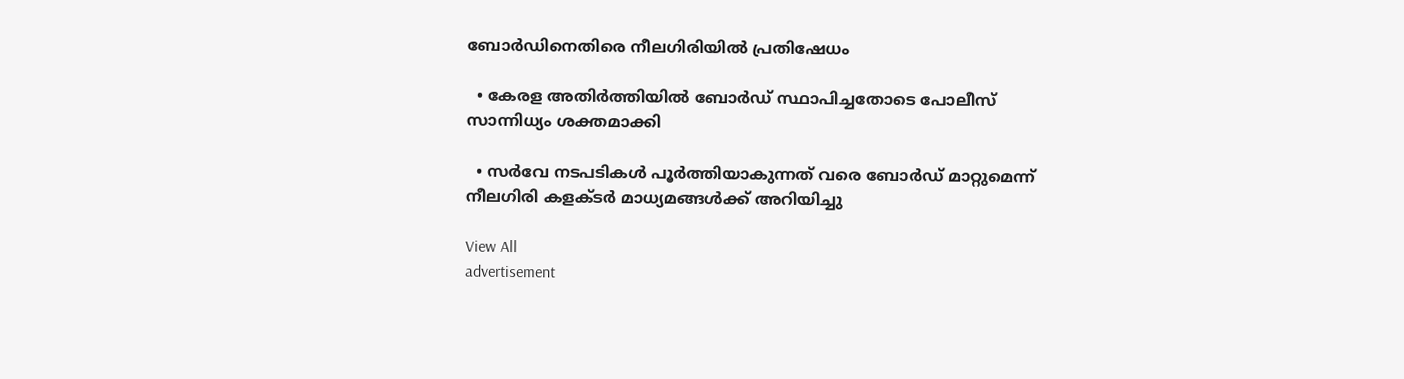ബോർഡിനെതിരെ നീലഗിരിയിൽ പ്രതിഷേധം

  • കേരള അതിർത്തിയിൽ ബോർഡ് സ്ഥാപിച്ചതോടെ പോലീസ് സാന്നിധ്യം ശക്തമാക്കി

  • സർവേ നടപടികൾ പൂർത്തിയാകുന്നത് വരെ ബോർഡ് മാറ്റുമെന്ന് നീലഗിരി കളക്ടർ മാധ്യമങ്ങൾക്ക് അറിയിച്ചു

View All
advertisement